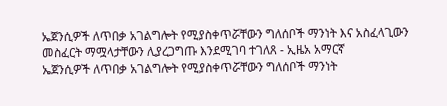ኤጀንሲዎች ለጥበቃ አገልግሎት የሚያስቀጥሯቸውን ግለሰቦች ማንነት እና አስፈላጊውን መስፈርት ማሟላታቸውን ሊያረጋግጡ እንደሚገባ ተገለጸ - ኢዜአ አማርኛ
ኤጀንሲዎች ለጥበቃ አገልግሎት የሚያስቀጥሯቸውን ግለሰቦች ማንነት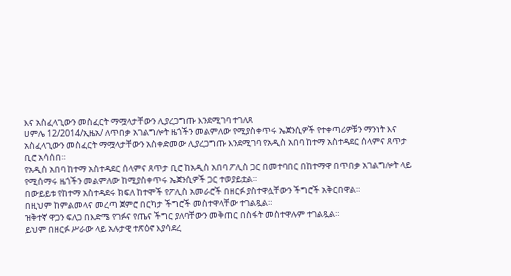እና አስፈላጊውን መስፈርት ማሟላታቸውን ሊያረጋግጡ እንደሚገባ ተገለጸ
ሀምሌ 12/2014/ኢዜአ/ ለጥበቃ አገልግሎት ዜጎችን መልምለው የሚያስቀጥሩ ኤጀንሲዎች የተቀጣሪዎቹን ማንነት እና አስፈላጊውን መስፈርት ማሟላታቸውን አስቀድመው ሊያረጋግጡ እንደሚገባ የአዲስ አበባ ከተማ አስተዳደር ሰላምና ጸጥታ ቢሮ አሳሰበ።
የአዲስ አበባ ከተማ አስተዳደር ሰላምና ጸጥታ ቢሮ ከአዲስ አበባ ፖሊስ ጋር በመተባበር በከተማዋ በጥበቃ አገልግሎት ላይ የሚሰማሩ ዜጎችን መልምለው ከሚያስቀጥሩ ኤጀንሲዎች ጋር ተወያይቷል።
በውይይቱ የከተማ አስተዳደሩ ክፍለ ከተሞች የፖሊስ አመራሮች በዘርፉ ያስተዋሏቸውን ችግሮች አቅርበዋል።
በዚህም ከምልመላና መረጣ ጀምሮ በርካታ ችግሮች መስተዋላቸው ተገልጿል።
ዝቅተኛ ዋጋን ፍለጋ በእድሜ የገፉና የጤና ችግር ያለባቸውን መቅጠር በስፋት መስተዋሉም ተገልጿል።
ይህም በዘርፉ ሥራው ላይ አሉታዊ ተጽዕኖ እያሳደረ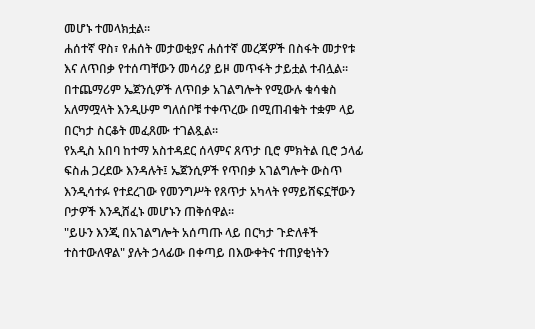መሆኑ ተመላክቷል።
ሐሰተኛ ዋስ፣ የሐሰት መታወቂያና ሐሰተኛ መረጃዎች በስፋት መታየቱ እና ለጥበቃ የተሰጣቸውን መሳሪያ ይዞ መጥፋት ታይቷል ተብሏል።
በተጨማሪም ኤጀንሲዎች ለጥበቃ አገልግሎት የሚውሉ ቁሳቁስ አለማሟላት እንዲሁም ግለሰቦቹ ተቀጥረው በሚጠብቁት ተቋም ላይ በርካታ ስርቆት መፈጸሙ ተገልጿል።
የአዲስ አበባ ከተማ አስተዳደር ሰላምና ጸጥታ ቢሮ ምክትል ቢሮ ኃላፊ ፍስሐ ጋረደው እንዳሉት፤ ኤጀንሲዎች የጥበቃ አገልግሎት ውስጥ እንዲሳተፉ የተደረገው የመንግሥት የጸጥታ አካላት የማይሸፍኗቸውን ቦታዎች እንዲሸፈኑ መሆኑን ጠቅሰዋል።
"ይሁን እንጂ በአገልግሎት አሰጣጡ ላይ በርካታ ጉድለቶች ተስተውለዋል" ያሉት ኃላፊው በቀጣይ በእውቀትና ተጠያቂነትን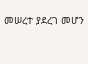መሠረተ ያደረገ መሆን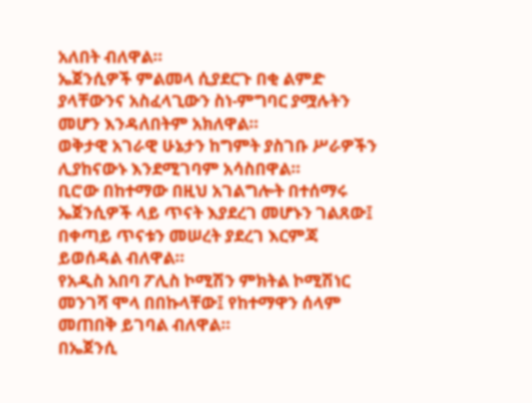አለበት ብለዋል።
ኤጀንሲዎች ምልመላ ሲያደርጉ በቂ ልምድ ያላቸውንና አስፈላጊውን ስነ-ምግባር ያሟሉትን መሆን እንዳለበትም አክለዋል።
ወቅታዊ አገራዊ ሁኔታን ከግምት ያስገቡ ሥራዎችን ሊያከናውኑ እንደሚገባም አሳስበዋል።
ቢሮው በከተማው በዚህ አገልግሎት በተሰማሩ ኤጀንሲዎች ላይ ጥናት እያደረገ መሆኑን ገልጸው፤ በቀጣይ ጥናቱን መሠረት ያደረገ እርምጃ ይወሰዳል ብለዋል።
የአዲስ አበባ ፖሊስ ኮሚሽን ምክትል ኮሚሽነር መንገሻ ሞላ በበኩላቸው፤ የከተማዋን ሰላም መጠበቅ ይገባል ብለዋል።
በኤጀንሲ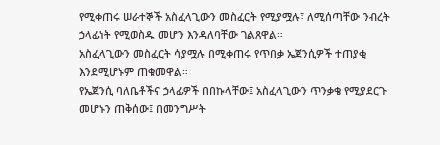የሚቀጠሩ ሠራተኞች አስፈላጊውን መስፈርት የሚያሟሉ፣ ለሚሰጣቸው ንብረት ኃላፊነት የሚወስዱ መሆን እንዳለባቸው ገልጸዋል።
አስፈላጊውን መስፈርት ሳያሟሉ በሚቀጠሩ የጥበቃ ኤጀንሲዎች ተጠያቂ እንደሚሆኑም ጠቁመዋል።
የኤጀንሲ ባለቤቶችና ኃላፊዎች በበኩላቸው፤ አስፈላጊውን ጥንቃቄ የሚያደርጉ መሆኑን ጠቅሰው፤ በመንግሥት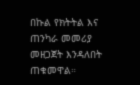በኩል የክትትል እና ጠንካራ መመሪያ መዘጋጀት እንዳለበት ጠቁመዋል።